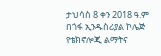ታህሳስ 8 ቀን 2018 ዓ.ም
በጎፋ ኢንዱስሪያል ኮሌጅ የቴክኖሎጂ ልማትና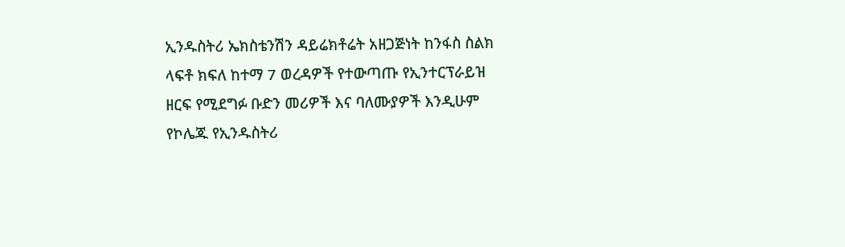ኢንዱስትሪ ኤክስቴንሽን ዳይሬክቶሬት አዘጋጅነት ከንፋስ ስልክ ላፍቶ ክፍለ ከተማ 7 ወረዳዎች የተውጣጡ የኢንተርፕራይዝ ዘርፍ የሚደግፉ ቡድን መሪዎች እና ባለሙያዎች እንዲሁም የኮሌጁ የኢንዱስትሪ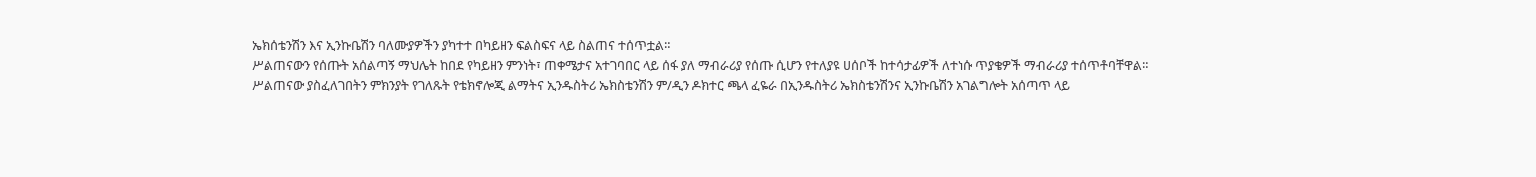ኤክሰቴንሽን እና ኢንኩቤሽን ባለሙያዎችን ያካተተ በካይዘን ፍልስፍና ላይ ስልጠና ተሰጥቷል።
ሥልጠናውን የሰጡት አሰልጣኝ ማህሌት ከበደ የካይዘን ምንነት፣ ጠቀሜታና አተገባበር ላይ ሰፋ ያለ ማብራሪያ የሰጡ ሲሆን የተለያዩ ሀሰቦች ከተሳታፊዎች ለተነሱ ጥያቄዎች ማብራሪያ ተሰጥቶባቸዋል።
ሥልጠናው ያስፈለገበትን ምክንያት የገለጹት የቴክኖሎጂ ልማትና ኢንዱስትሪ ኤክስቴንሽን ም/ዲን ዶክተር ጫላ ፈዬራ በኢንዱስትሪ ኤክስቴንሽንና ኢንኩቤሽን አገልግሎት አሰጣጥ ላይ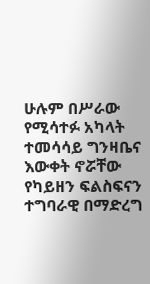ሁሉም በሥራው የሚሳተፉ አካላት ተመሳሳይ ግንዛቤና እውቀት ኖሯቸው የካይዘን ፍልስፍናን ተግባራዊ በማድረግ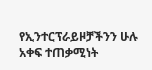የኢንተርፕራይዞቻችንን ሁሉ አቀፍ ተጠቃሚነት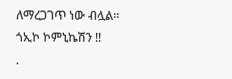ለማረጋገጥ ነው ብሏል።
ጎኢኮ ኮምኒኬሽን !!
.